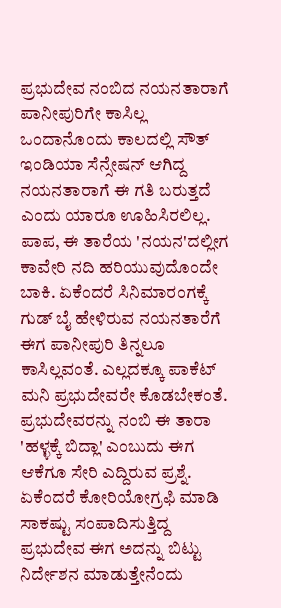ಪ್ರಭುದೇವ ನಂಬಿದ ನಯನತಾರಾಗೆ ಪಾನೀಪುರಿಗೇ ಕಾಸಿಲ್ಲ
ಒಂದಾನೊಂದು ಕಾಲದಲ್ಲಿ ಸೌತ್ ಇಂಡಿಯಾ ಸೆನ್ಸೇಷನ್ ಆಗಿದ್ದ ನಯನತಾರಾಗೆ ಈ ಗತಿ ಬರುತ್ತದೆ ಎಂದು ಯಾರೂ ಊಹಿಸಿರಲಿಲ್ಲ. ಪಾಪ, ಈ ತಾರೆಯ 'ನಯನ'ದಲ್ಲೀಗ ಕಾವೇರಿ ನದಿ ಹರಿಯುವುದೊಂದೇ ಬಾಕಿ. ಏಕೆಂದರೆ ಸಿನಿಮಾರಂಗಕ್ಕೆ ಗುಡ್ ಬೈ ಹೇಳಿರುವ ನಯನತಾರೆಗೆ ಈಗ ಪಾನೀಪುರಿ ತಿನ್ನಲೂ ಕಾಸಿಲ್ಲವಂತೆ. ಎಲ್ಲದಕ್ಕೂ ಪಾಕೆಟ್ ಮನಿ ಪ್ರಭುದೇವರೇ ಕೊಡಬೇಕಂತೆ.
ಪ್ರಭುದೇವರನ್ನು ನಂಬಿ ಈ ತಾರಾ 'ಹಳ್ಳಕ್ಕೆ ಬಿದ್ಲಾ' ಎಂಬುದು ಈಗ ಆಕೆಗೂ ಸೇರಿ ಎದ್ದಿರುವ ಪ್ರಶ್ನೆ. ಏಕೆಂದರೆ ಕೋರಿಯೋಗ್ರಫಿ ಮಾಡಿ ಸಾಕಷ್ಟು ಸಂಪಾದಿಸುತ್ತಿದ್ದ ಪ್ರಭುದೇವ ಈಗ ಅದನ್ನು ಬಿಟ್ಟು ನಿರ್ದೇಶನ ಮಾಡುತ್ತೇನೆಂದು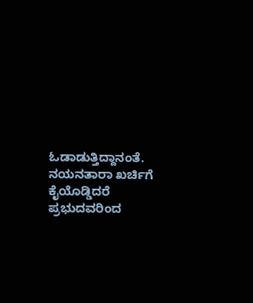ಓಡಾಡುತ್ತಿದ್ದಾನಂತೆ. ನಯನತಾರಾ ಖರ್ಚಿಗೆ ಕೈಯೊಡ್ಡಿದರೆ ಪ್ರಭುದವರಿಂದ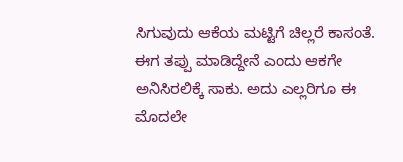ಸಿಗುವುದು ಆಕೆಯ ಮಟ್ಟಿಗೆ ಚಿಲ್ಲರೆ ಕಾಸಂತೆ.
ಈಗ ತಪ್ಪು ಮಾಡಿದ್ದೇನೆ ಎಂದು ಆಕಗೇ ಅನಿಸಿರಲಿಕ್ಕೆ ಸಾಕು. ಅದು ಎಲ್ಲರಿಗೂ ಈ ಮೊದಲೇ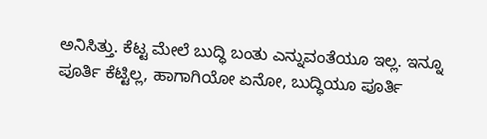ಅನಿಸಿತ್ತು. ಕೆಟ್ಟ ಮೇಲೆ ಬುದ್ಧಿ ಬಂತು ಎನ್ನುವಂತೆಯೂ ಇಲ್ಲ. ಇನ್ನೂ ಪೂರ್ತಿ ಕೆಟ್ಟಿಲ್ಲ, ಹಾಗಾಗಿಯೋ ಏನೋ, ಬುದ್ಧಿಯೂ ಪೂರ್ತಿ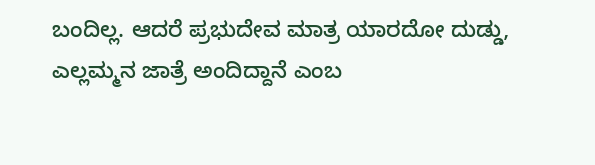ಬಂದಿಲ್ಲ. ಆದರೆ ಪ್ರಭುದೇವ ಮಾತ್ರ ಯಾರದೋ ದುಡ್ಡು, ಎಲ್ಲಮ್ಮನ ಜಾತ್ರೆ ಅಂದಿದ್ದಾನೆ ಎಂಬ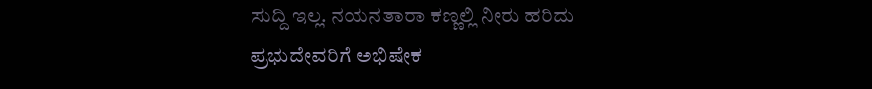ಸುದ್ದಿ ಇಲ್ಲ. ನಯನತಾರಾ ಕಣ್ಣಲ್ಲಿ ನೀರು ಹರಿದು ಪ್ರಭುದೇವರಿಗೆ ಅಭಿಷೇಕ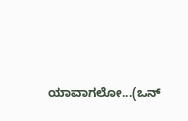ಯಾವಾಗಲೋ...(ಒನ್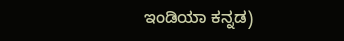ಇಂಡಿಯಾ ಕನ್ನಡ)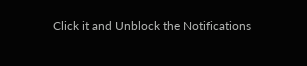Click it and Unblock the Notifications